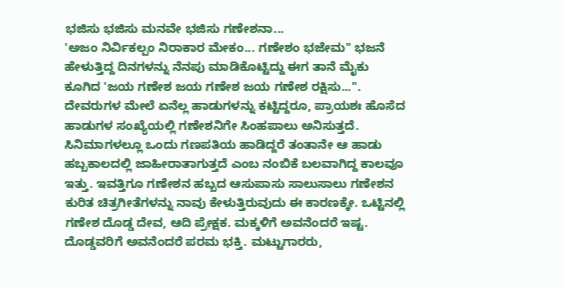ಭಜಿಸು ಭಜಿಸು ಮನವೇ ಭಜಿಸು ಗಣೇಶನಾ...
'ಅಜಂ ನಿರ್ವಿಕಲ್ಪಂ ನಿರಾಕಾರ ಮೇಕಂ... ಗಣೇಶಂ ಭಜೇಮ" ಭಜನೆ ಹೇಳುತ್ತಿದ್ದ ದಿನಗಳನ್ನು ನೆನಪು ಮಾಡಿಕೊಟ್ಟಿದ್ದು ಈಗ ತಾನೆ ಮೈಕು ಕೂಗಿದ 'ಜಯ ಗಣೇಶ ಜಯ ಗಣೇಶ ಜಯ ಗಣೇಶ ರಕ್ಷಿಸು...".
ದೇವರುಗಳ ಮೇಲೆ ಏನೆಲ್ಲ ಹಾಡುಗಳನ್ನು ಕಟ್ಟಿದ್ದರೂ, ಪ್ರಾಯಶಃ ಹೊಸೆದ ಹಾಡುಗಳ ಸಂಖ್ಯೆಯಲ್ಲಿ ಗಣೇಶನಿಗೇ ಸಿಂಹಪಾಲು ಅನಿಸುತ್ತದೆ. ಸಿನಿಮಾಗಳಲ್ಲೂ ಒಂದು ಗಣಪತಿಯ ಹಾಡಿದ್ದರೆ ತಂತಾನೇ ಆ ಹಾಡು ಹಬ್ಬಕಾಲದಲ್ಲಿ ಜಾಹೀರಾತಾಗುತ್ತದೆ ಎಂಬ ನಂಬಿಕೆ ಬಲವಾಗಿದ್ದ ಕಾಲವೂ ಇತ್ತು. ಇವತ್ತಿಗೂ ಗಣೇಶನ ಹಬ್ಬದ ಆಸುಪಾಸು ಸಾಲುಸಾಲು ಗಣೇಶನ ಕುರಿತ ಚಿತ್ರಗೀತೆಗಳನ್ನು ನಾವು ಕೇಳುತ್ತಿರುವುದು ಈ ಕಾರಣಕ್ಕೇ. ಒಟ್ಟಿನಲ್ಲಿ ಗಣೇಶ ದೊಡ್ಡ ದೇವ, ಆದಿ ಪ್ರೇಕ್ಷಕ. ಮಕ್ಕಳಿಗೆ ಅವನೆಂದರೆ ಇಷ್ಟ. ದೊಡ್ಡವರಿಗೆ ಅವನೆಂದರೆ ಪರಮ ಭಕ್ತಿ. ಮಟ್ಟುಗಾರರು,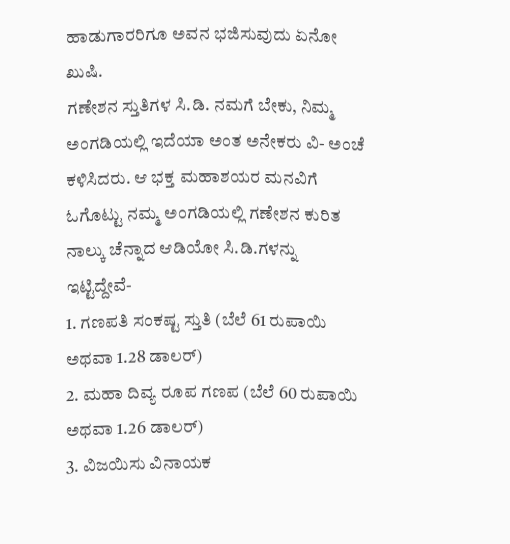ಹಾಡುಗಾರರಿಗೂ ಅವನ ಭಜಿಸುವುದು ಏನೋ ಖುಷಿ.
ಗಣೇಶನ ಸ್ತುತಿಗಳ ಸಿ.ಡಿ. ನಮಗೆ ಬೇಕು, ನಿಮ್ಮ ಅಂಗಡಿಯಲ್ಲಿ ಇದೆಯಾ ಅಂತ ಅನೇಕರು ವಿ- ಅಂಚೆ ಕಳಿಸಿದರು. ಆ ಭಕ್ತ ಮಹಾಶಯರ ಮನವಿಗೆ ಓಗೊಟ್ಟು ನಮ್ಮ ಅಂಗಡಿಯಲ್ಲಿ ಗಣೇಶನ ಕುರಿತ ನಾಲ್ಕು ಚೆನ್ನಾದ ಆಡಿಯೋ ಸಿ.ಡಿ.ಗಳನ್ನು ಇಟ್ಟಿದ್ದೇವೆ-
1. ಗಣಪತಿ ಸಂಕಷ್ಟ ಸ್ತುತಿ (ಬೆಲೆ 61 ರುಪಾಯಿ ಅಥವಾ 1.28 ಡಾಲರ್)
2. ಮಹಾ ದಿವ್ಯ ರೂಪ ಗಣಪ (ಬೆಲೆ 60 ರುಪಾಯಿ ಅಥವಾ 1.26 ಡಾಲರ್)
3. ವಿಜಯಿಸು ವಿನಾಯಕ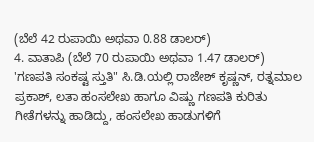(ಬೆಲೆ 42 ರುಪಾಯಿ ಅಥವಾ 0.88 ಡಾಲರ್)
4. ವಾತಾಪಿ (ಬೆಲೆ 70 ರುಪಾಯಿ ಅಥವಾ 1.47 ಡಾಲರ್)
'ಗಣಪತಿ ಸಂಕಷ್ಟ ಸ್ತುತಿ" ಸಿ.ಡಿ.ಯಲ್ಲಿ ರಾಜೇಶ್ ಕೃಷ್ಣನ್, ರತ್ನಮಾಲ ಪ್ರಕಾಶ್, ಲತಾ ಹಂಸಲೇಖ ಹಾಗೂ ವಿಷ್ಣು ಗಣಪತಿ ಕುರಿತು ಗೀತೆಗಳನ್ನು ಹಾಡಿದ್ದು, ಹಂಸಲೇಖ ಹಾಡುಗಳಿಗೆ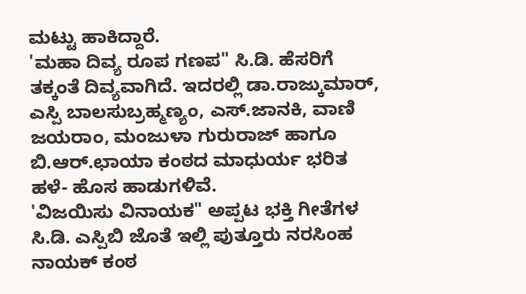ಮಟ್ಟು ಹಾಕಿದ್ದಾರೆ.
'ಮಹಾ ದಿವ್ಯ ರೂಪ ಗಣಪ" ಸಿ.ಡಿ. ಹೆಸರಿಗೆ ತಕ್ಕಂತೆ ದಿವ್ಯವಾಗಿದೆ. ಇದರಲ್ಲಿ ಡಾ.ರಾಜ್ಕುಮಾರ್, ಎಸ್ಪಿ ಬಾಲಸುಬ್ರಹ್ಮಣ್ಯಂ, ಎಸ್.ಜಾನಕಿ, ವಾಣಿ ಜಯರಾಂ, ಮಂಜುಳಾ ಗುರುರಾಜ್ ಹಾಗೂ ಬಿ.ಆರ್.ಛಾಯಾ ಕಂಠದ ಮಾಧುರ್ಯ ಭರಿತ ಹಳೆ- ಹೊಸ ಹಾಡುಗಳಿವೆ.
'ವಿಜಯಿಸು ವಿನಾಯಕ" ಅಪ್ಪಟ ಭಕ್ತಿ ಗೀತೆಗಳ ಸಿ.ಡಿ. ಎಸ್ಪಿಬಿ ಜೊತೆ ಇಲ್ಲಿ ಪುತ್ತೂರು ನರಸಿಂಹ ನಾಯಕ್ ಕಂಠ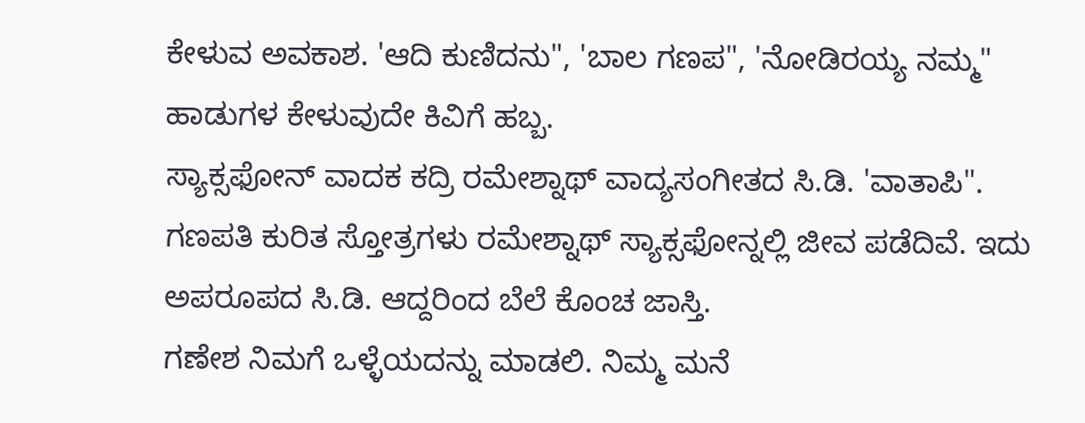ಕೇಳುವ ಅವಕಾಶ. 'ಆದಿ ಕುಣಿದನು", 'ಬಾಲ ಗಣಪ", 'ನೋಡಿರಯ್ಯ ನಮ್ಮ" ಹಾಡುಗಳ ಕೇಳುವುದೇ ಕಿವಿಗೆ ಹಬ್ಬ.
ಸ್ಯಾಕ್ಸಫೋನ್ ವಾದಕ ಕದ್ರಿ ರಮೇಶ್ನಾಥ್ ವಾದ್ಯಸಂಗೀತದ ಸಿ.ಡಿ. 'ವಾತಾಪಿ". ಗಣಪತಿ ಕುರಿತ ಸ್ತೋತ್ರಗಳು ರಮೇಶ್ನಾಥ್ ಸ್ಯಾಕ್ಸಫೋನ್ನಲ್ಲಿ ಜೀವ ಪಡೆದಿವೆ. ಇದು ಅಪರೂಪದ ಸಿ.ಡಿ. ಆದ್ದರಿಂದ ಬೆಲೆ ಕೊಂಚ ಜಾಸ್ತಿ.
ಗಣೇಶ ನಿಮಗೆ ಒಳ್ಳೆಯದನ್ನು ಮಾಡಲಿ. ನಿಮ್ಮ ಮನೆ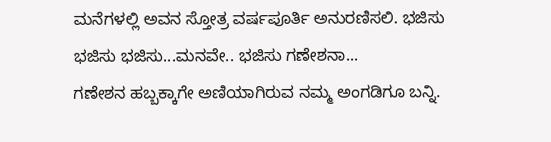ಮನೆಗಳಲ್ಲಿ ಅವನ ಸ್ತೋತ್ರ ವರ್ಷಪೂರ್ತಿ ಅನುರಣಿಸಲಿ. ಭಜಿಸು ಭಜಿಸು ಭಜಿಸು...ಮನವೇ.. ಭಜಿಸು ಗಣೇಶನಾ...
ಗಣೇಶನ ಹಬ್ಬಕ್ಕಾಗೇ ಅಣಿಯಾಗಿರುವ ನಮ್ಮ ಅಂಗಡಿಗೂ ಬನ್ನಿ.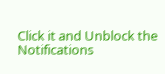Click it and Unblock the Notifications